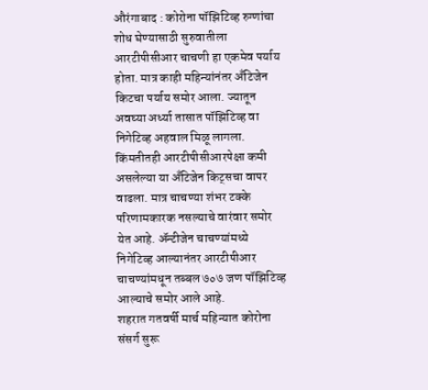औरंगाबाद : कोरोना पॉझिटिव्ह रुग्णांचा शोध घेण्यासाठी सुरुवातीला आरटीपीसीआर चाचणी हा एकमेव पर्याय होता. मात्र काही महिन्यांनंतर अँटिजेन किटचा पर्याय समोर आला. ज्यातून अवघ्या अर्ध्या तासात पॉझिटिव्ह वा निगेटिव्ह अहवाल मिळू लागला. किंमतीतही आरटीपीसीआरपेक्षा कमी असलेल्या या अँटिजेन किट्सचा वापर वाढला. मात्र चाचण्या शंभर टक्के परिणामकारक नसल्याचे वारंवार समोर येत आहे. ॲन्टीजेन चाचण्यांमध्ये निगेटिव्ह आल्यानंतर आरटीपीआर चाचण्यांमधून तब्बल ७०७ जण पॉझिटिव्ह आल्याचे समोर आले आहे.
शहरात गतवर्षी मार्च महिन्यात कोरोना संसर्ग सुरू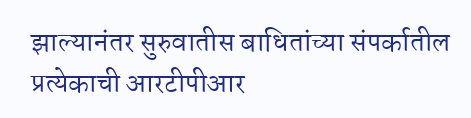झाल्यानंतर सुरुवातीस बाधितांच्या संपर्कातील प्रत्येकाची आरटीपीआर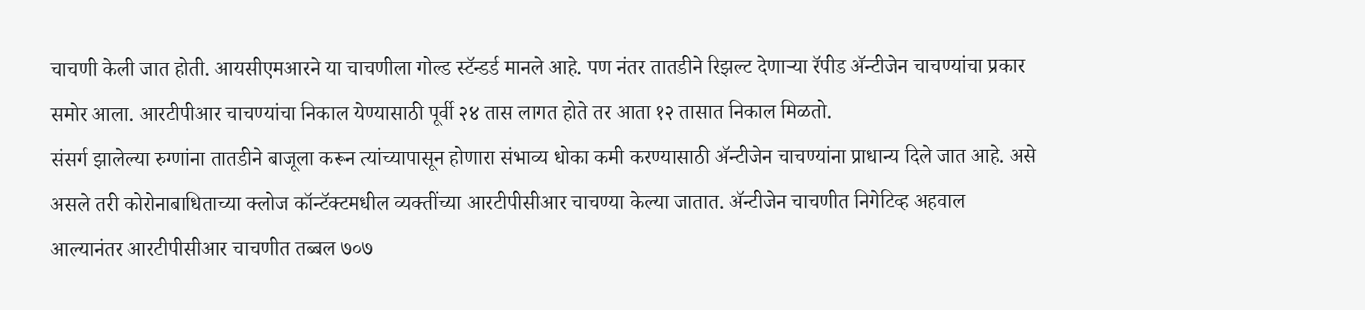चाचणी केली जात होती. आयसीएमआरने या चाचणीला गोल्ड स्टॅन्डर्ड मानले आहे. पण नंतर तातडीने रिझल्ट देणाऱ्या रॅपीड ॲन्टीजेन चाचण्यांचा प्रकार समोर आला. आरटीपीआर चाचण्यांचा निकाल येण्यासाठी पूर्वी २४ तास लागत होते तर आता १२ तासात निकाल मिळतो.
संसर्ग झालेल्या रुग्णांना तातडीने बाजूला करून त्यांच्यापासून होणारा संभाव्य धोका कमी करण्यासाठी ॲन्टीजेन चाचण्यांना प्राधान्य दिले जात आहे. असे असले तरी कोरोनाबाधिताच्या क्लोज कॉन्टॅक्टमधील व्यक्तींच्या आरटीपीसीआर चाचण्या केल्या जातात. ॲन्टीजेन चाचणीत निगेटिव्ह अहवाल आल्यानंतर आरटीपीसीआर चाचणीत तब्बल ७०७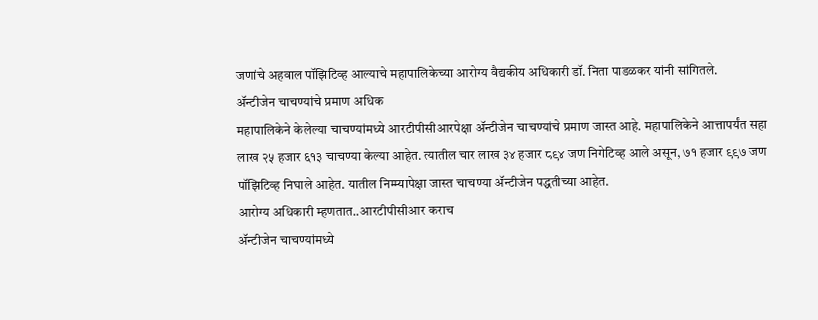जणांचे अहवाल पॉझिटिव्ह आल्याचे महापालिकेच्या आरोग्य वैद्यकीय अधिकारी डॉ. निता पाडळकर यांनी सांगितले.
ॲन्टीजेन चाचण्यांचे प्रमाण अधिक
महापालिकेने केलेल्या चाचण्यांमध्ये आरटीपीसीआरपेक्षा ॲन्टीजेन चाचण्यांचे प्रमाण जास्त आहे. महापालिकेने आत्तापर्यंत सहा लाख २५ हजार ६१३ चाचण्या केल्या आहेत. त्यातील चार लाख ३४ हजार ८९४ जण निगेटिव्ह आले असून, ७१ हजार ९९७ जण पॉझिटिव्ह निघाले आहेत. यातील निम्म्यापेक्षा जास्त चाचण्या ॲन्टीजेन पद्धतीच्या आहेत.
आरोग्य अधिकारी म्हणतात..आरटीपीसीआर कराच
ॲन्टीजेन चाचण्यांमध्ये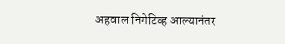अहवाल निगेटिव्ह आल्यानंतर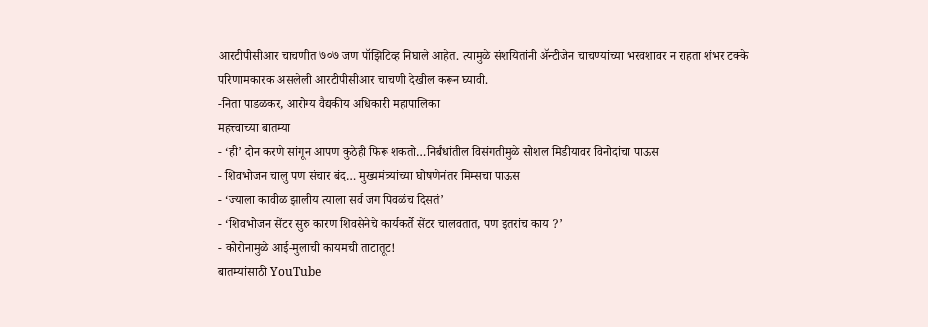आरटीपीसीआर चाचणीत ७०७ जण पॉझिटिव्ह निघाले आहेत. त्यामुळे संशयितांनी ॲन्टीजेन चाचण्यांच्या भरवशावर न राहता शंभर टक्के परिणामकारक असलेली आरटीपीसीआर चाचणी देखील करून घ्यावी.
-निता पाडळकर, आरोग्य वैद्यकीय अधिकारी महापालिका
महत्त्वाच्या बातम्या
- ‘ही’ दोन करणे सांगून आपण कुठेही फिरू शकतो…निर्बंधांतील विसंगतीमुळे सोशल मिडीयावर विनोदांचा पाऊस
- शिवभोजन चालु पण संचार बंद… मुख्यमंत्र्यांच्या घोषणेनंतर मिम्सचा पाऊस
- ‘ज्याला कावीळ झालीय त्याला सर्व जग पिवळंच दिसतं’
- ‘शिवभोजन सेंटर सुरु कारण शिवसेनेचे कार्यकर्ते सेंटर चालवतात, पण इतरांच काय ?’
- कोरोनामुळे आई-मुलाची कायमची ताटातूट!
बातम्यांसाठी YouTube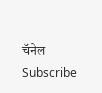चॅनेल Subscribe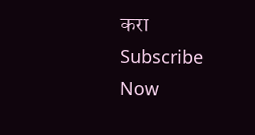करा
Subscribe Now